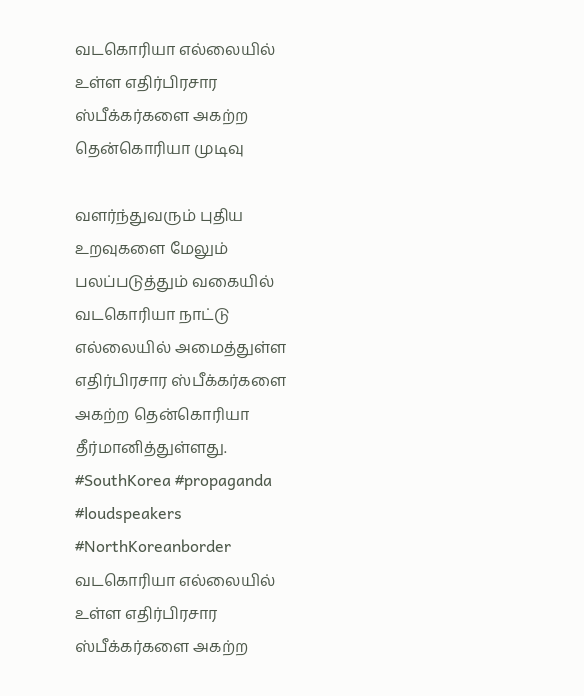வடகொரியா எல்லையில் உள்ள எதிர்பிரசார ஸ்பீக்கர்களை அகற்ற தென்கொரியா முடிவு

வளர்ந்துவரும் புதிய உறவுகளை மேலும் பலப்படுத்தும் வகையில் வடகொரியா நாட்டு எல்லையில் அமைத்துள்ள எதிர்பிரசார ஸ்பீக்கர்களை அகற்ற தென்கொரியா தீர்மானித்துள்ளது. #SouthKorea #propaganda #loudspeakers #NorthKoreanborder
வடகொரியா எல்லையில் உள்ள எதிர்பிரசார ஸ்பீக்கர்களை அகற்ற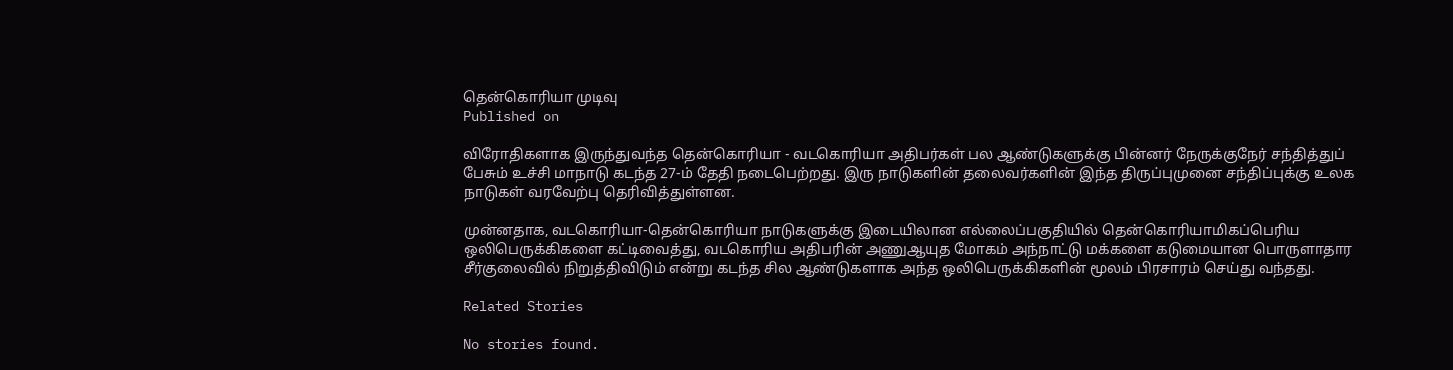தென்கொரியா முடிவு
Published on

விரோதிகளாக இருந்துவந்த தென்கொரியா - வடகொரியா அதிபர்கள் பல ஆண்டுகளுக்கு பின்னர் நேருக்குநேர் சந்தித்துப் பேசும் உச்சி மாநாடு கடந்த 27-ம் தேதி நடைபெற்றது. இரு நாடுகளின் தலைவர்களின் இந்த திருப்புமுனை சந்திப்புக்கு உலக நாடுகள் வரவேற்பு தெரிவித்துள்ளன.

முன்னதாக, வடகொரியா-தென்கொரியா நாடுகளுக்கு இடையிலான எல்லைப்பகுதியில் தென்கொரியாமிகப்பெரிய ஒலிபெருக்கிகளை கட்டிவைத்து, வடகொரிய அதிபரின் அணுஆயுத மோகம் அந்நாட்டு மக்களை கடுமையான பொருளாதார சீர்குலைவில் நிறுத்திவிடும் என்று கடந்த சில ஆண்டுகளாக அந்த ஒலிபெருக்கிகளின் மூலம் பிரசாரம் செய்து வந்தது.

Related Stories

No stories found.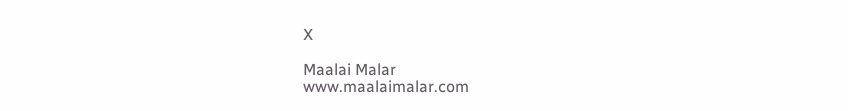X

Maalai Malar
www.maalaimalar.com